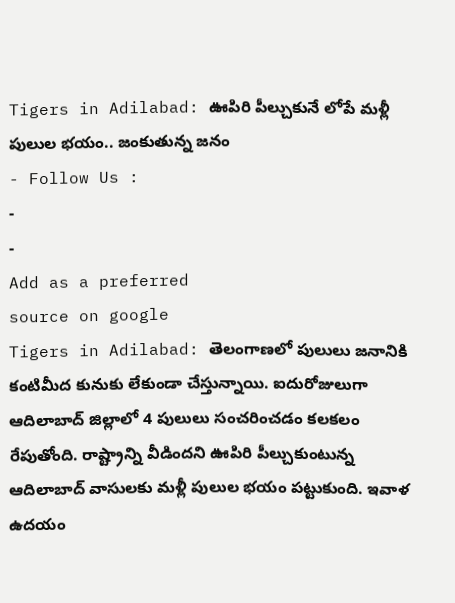Tigers in Adilabad: ఊపిరి పీల్చుకునే లోపే మళ్లీ పులుల భయం.. జంకుతున్న జనం
- Follow Us :
-
-
Add as a preferred
source on google
Tigers in Adilabad: తెలంగాణలో పులులు జనానికి కంటిమీద కునుకు లేకుండా చేస్తున్నాయి. ఐదురోజులుగా ఆదిలాబాద్ జిల్లాలో 4 పులులు సంచరించడం కలకలం రేపుతోంది. రాష్ట్రాన్ని వీడిందని ఊపిరి పీల్చుకుంటున్న ఆదిలాబాద్ వాసులకు మళ్లీ పులుల భయం పట్టుకుంది. ఇవాళ ఉదయం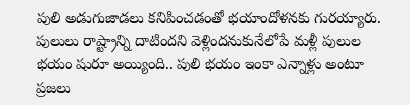పులి అడుగుజాడలు కనిపించడంతో భయాందోళనకు గురయ్యారు. పులులు రాష్ట్రాన్ని దాటిందని వెళ్లిందనుకునేలోపే మళ్లీ పులుల భయం షురూ అయ్యింది.. పులి భయం ఇంకా ఎన్నాళ్లు అంటూ ప్రజలు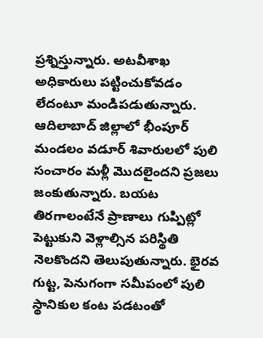ప్రశ్నిస్తున్నారు. అటవీశాఖ అధికారులు పట్టించుకోవడం లేదంటూ మండిపడుతున్నారు. ఆదిలాబాద్ జిల్లాలో భీంపూర్ మండలం వడూర్ శివారులలో పులి సంచారం మళ్లీ మొదలైందని ప్రజలు జంకుతున్నారు. బయట తిరగాలంటేనే ప్రాణాలు గుప్పిట్లో పెట్టుకుని వెళ్లాల్సిన పరిస్థితి నెలకొందని తెలుపుతున్నారు. భైరవ గుట్ట, పెనుగంగా సమీపంలో పులి స్థానికుల కంట పడటంతో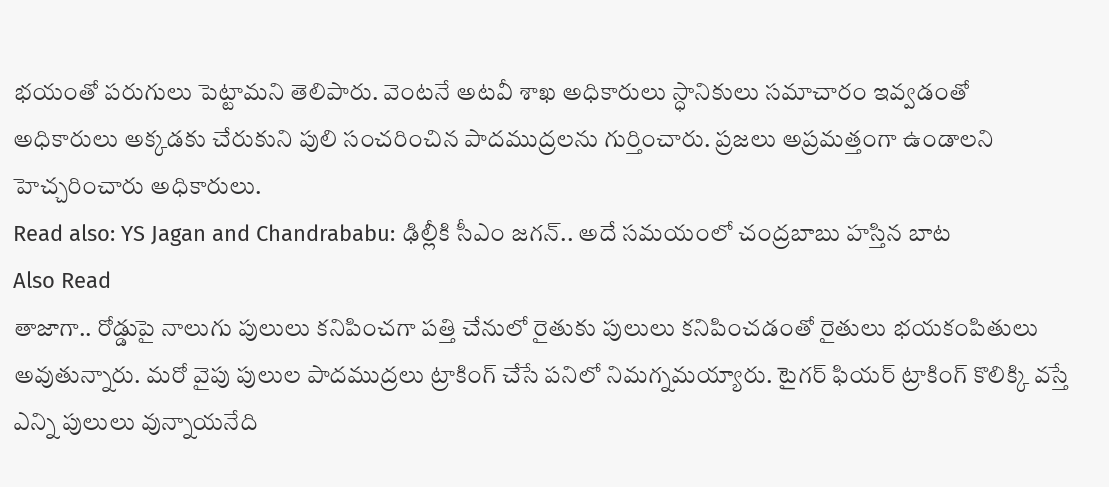భయంతో పరుగులు పెట్టామని తెలిపారు. వెంటనే అటవీ శాఖ అధికారులు స్ధానికులు సమాచారం ఇవ్వడంతో అధికారులు అక్కడకు చేరుకుని పులి సంచరించిన పాదముద్రలను గుర్తించారు. ప్రజలు అప్రమత్తంగా ఉండాలని హెచ్చరించారు అధికారులు.
Read also: YS Jagan and Chandrababu: ఢిల్లీకి సీఎం జగన్.. అదే సమయంలో చంద్రబాబు హస్తిన బాట
Also Read
తాజాగా.. రోడ్డుపై నాలుగు పులులు కనిపించగా పత్తి చేనులో రైతుకు పులులు కనిపించడంతో రైతులు భయకంపితులు అవుతున్నారు. మరో వైపు పులుల పాదముద్రలు ట్రాకింగ్ చేసే పనిలో నిమగ్నమయ్యారు. టైగర్ ఫియర్ ట్రాకింగ్ కొలిక్కి వస్తే ఎన్ని పులులు వున్నాయనేది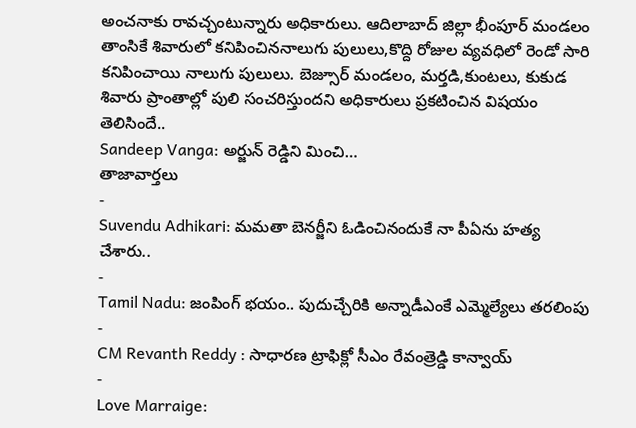అంచనాకు రావచ్చంటున్నారు అధికారులు. ఆదిలాబాద్ జిల్లా భీంపూర్ మండలం తాంసికే శివారులో కనిపించిననాలుగు పులులు,కొద్ది రోజుల వ్యవధిలో రెండో సారి కనిపించాయి నాలుగు పులులు. బెజ్సూర్ మండలం, మర్తడి,కుంటలు, కుకుడ శివారు ప్రాంతాల్లో పులి సంచరిస్తుందని అధికారులు ప్రకటించిన విషయం తెలిసిందే..
Sandeep Vanga: అర్జున్ రెడ్డిని మించి…
తాజావార్తలు
-
Suvendu Adhikari: మమతా బెనర్జీని ఓడించినందుకే నా పీఏను హత్య చేశారు..
-
Tamil Nadu: జంపింగ్ భయం.. పుదుచ్చేరికి అన్నాడీఎంకే ఎమ్మెల్యేలు తరలింపు
-
CM Revanth Reddy : సాధారణ ట్రాఫిక్లో సీఎం రేవంత్రెడ్డి కాన్వాయ్
-
Love Marraige: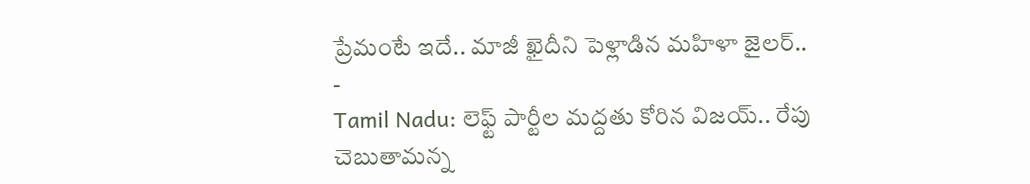ప్రేమంటే ఇదే.. మాజీ ఖైదీని పెళ్లాడిన మహిళా జైలర్..
-
Tamil Nadu: లెఫ్ట్ పార్టీల మద్దతు కోరిన విజయ్.. రేపు చెబుతామన్న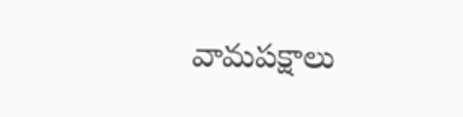వామపక్షాలు